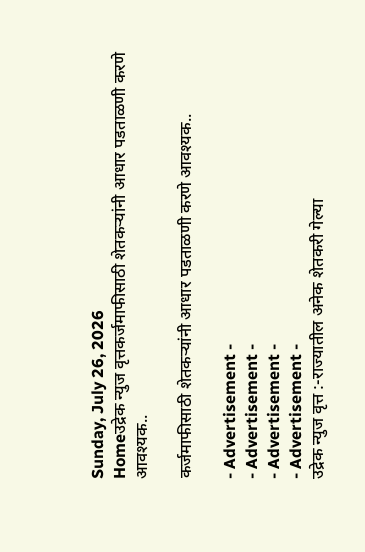Sunday, July 26, 2026
Homeउद्रेक न्युज वृत्तकर्जमाफीसाठी शेतकऱ्यांनी आधार पडताळणी करणे आवश्यक..

कर्जमाफीसाठी शेतकऱ्यांनी आधार पडताळणी करणे आवश्यक..

- Advertisement -
- Advertisement -
- Advertisement -
- Advertisement -
उद्रेक न्युज वृत्त :-राज्यातील अनेक शेतकरी गेल्या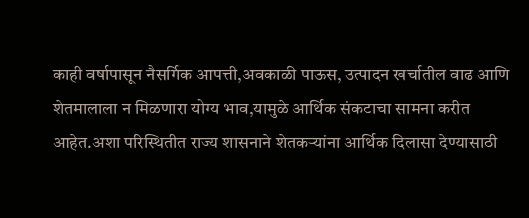काही वर्षापासून नैसर्गिक आपत्ती,अवकाळी पाऊस, उत्पादन खर्चातील वाढ आणि शेतमालाला न मिळणारा योग्य भाव,यामुळे आर्थिक संकटाचा सामना करीत आहेत.अशा परिस्थितीत राज्य शासनाने शेतकऱ्यांना आर्थिक दिलासा देण्यासाठी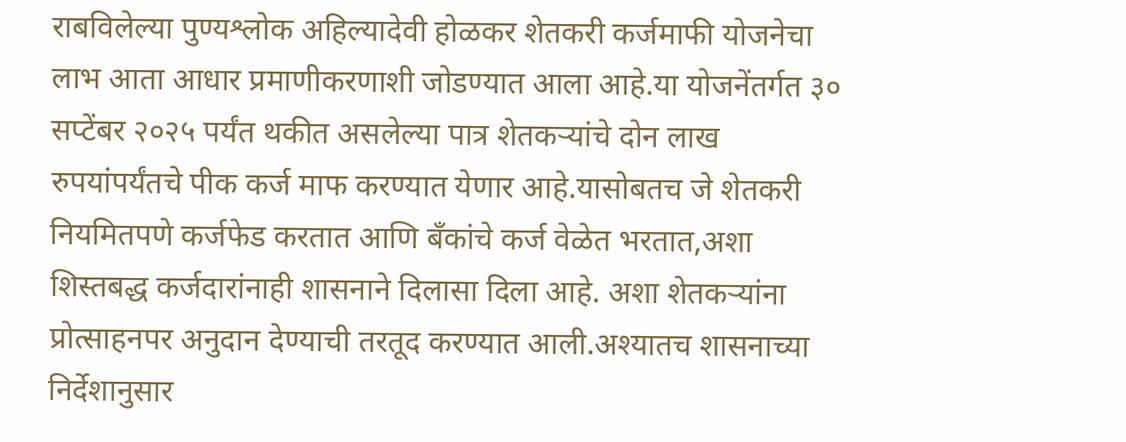राबविलेल्या पुण्यश्लोक अहिल्यादेवी होळकर शेतकरी कर्जमाफी योजनेचा लाभ आता आधार प्रमाणीकरणाशी जोडण्यात आला आहे.या योजनेंतर्गत ३० सप्टेंबर २०२५ पर्यंत थकीत असलेल्या पात्र शेतकऱ्यांचे दोन लाख रुपयांपर्यंतचे पीक कर्ज माफ करण्यात येणार आहे.यासोबतच जे शेतकरी नियमितपणे कर्जफेड करतात आणि बँकांचे कर्ज वेळेत भरतात,अशा शिस्तबद्ध कर्जदारांनाही शासनाने दिलासा दिला आहे. अशा शेतकऱ्यांना प्रोत्साहनपर अनुदान देण्याची तरतूद करण्यात आली.अश्यातच शासनाच्या निर्देशानुसार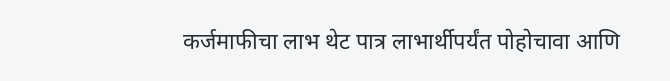कर्जमाफीचा लाभ थेट पात्र लाभार्थीपर्यंत पोहोचावा आणि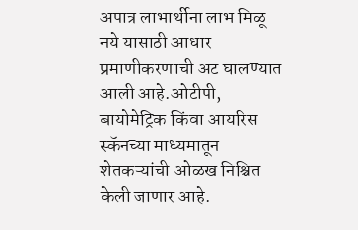अपात्र लाभार्थीना लाभ मिळू नये यासाठी आधार प्रमाणीकरणाची अट घालण्यात आली आहे.ओटीपी, बायोमेट्रिक किंवा आयरिस स्कॅनच्या माध्यमातून शेतकऱ्यांची ओळख निश्चित केली जाणार आहे.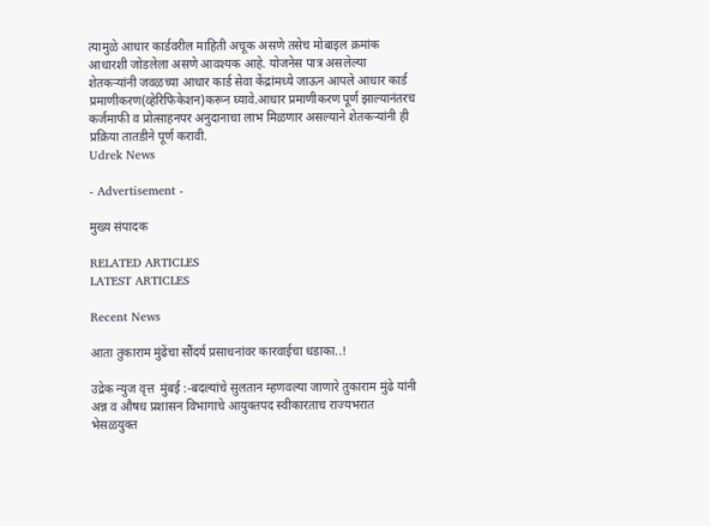त्यामुळे आधार कार्डवरील माहिती अचूक असणे तसेच मोबाइल क्रमांक आधारशी जोडलेला असणे आवश्यक आहे. योजनेस पात्र असलेल्या शेतकऱ्यांनी जवळच्या आधार कार्ड सेवा केंद्रांमध्ये जाऊन आपले आधार कार्ड प्रमाणीकरण(व्हेरिफिकेशन)करून घ्यावे.आधार प्रमाणीकरण पूर्ण झाल्यानंतरच कर्जमाफी व प्रोत्साहनपर अनुदानाचा लाभ मिळणार असल्याने शेतकऱ्यांनी ही प्रक्रिया तातडीने पूर्ण करावी.
Udrek News

- Advertisement -

मुख्य संपादक

RELATED ARTICLES
LATEST ARTICLES

Recent News

आता तुकाराम मुंढेंचा सौंदर्य प्रसाधनांवर कारवाईचा धडाका..!

उद्रेक न्युज वृत्त  मुंबई :-बदल्यांचे सुलतान म्हणवल्या जाणारे तुकाराम मुंढे यांनी अन्न व औषध प्रशासन विभागाचे आयुक्तपद स्वीकारताच राज्यभरात भेसळयुक्त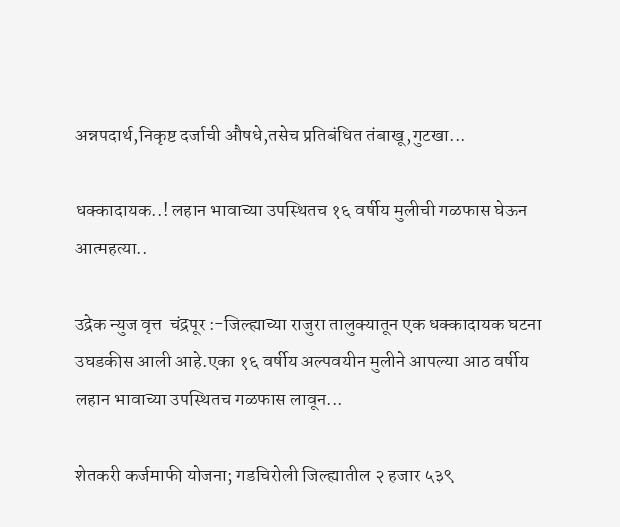अन्नपदार्थ,निकृष्ट दर्जाची औषधे,तसेच प्रतिबंधित तंबाखू,गुटखा...

धक्कादायक..! लहान भावाच्या उपस्थितच १६ वर्षीय मुलीची गळफास घेऊन आत्महत्या..

उद्रेक न्युज वृत्त  चंद्रपूर :-जिल्ह्याच्या राजुरा तालुक्यातून एक धक्कादायक घटना उघडकीस आली आहे.एका १६ वर्षीय अल्पवयीन मुलीने आपल्या आठ वर्षीय लहान भावाच्या उपस्थितच गळफास लावून...

शेतकरी कर्जमाफी योजना; गडचिरोली जिल्ह्यातील २ हजार ५३९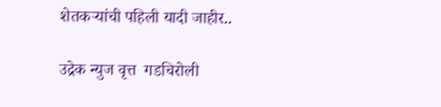शेतकऱ्यांची पहिली यादी जाहीर..

उद्रेक न्युज वृत्त  गडचिरोली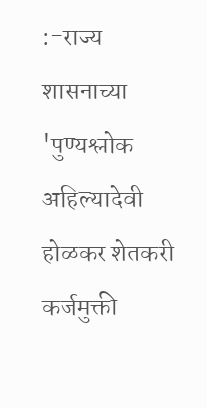:-राज्य शासनाच्या 'पुण्यश्लोक अहिल्यादेवी होळकर शेतकरी कर्जमुक्ती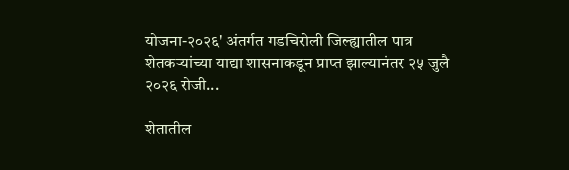योजना-२०२६' अंतर्गत गडचिरोली जिल्ह्यातील पात्र शेतकऱ्यांच्या याद्या शासनाकडून प्राप्त झाल्यानंतर २५ जुलै २०२६ रोजी...

शेतातील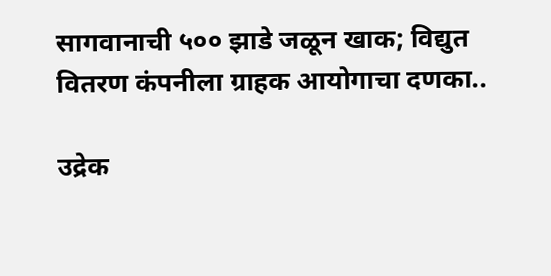सागवानाची ५०० झाडे जळून खाक; विद्युत वितरण कंपनीला ग्राहक आयोगाचा दणका..

उद्रेक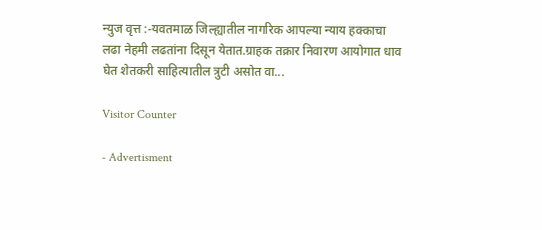न्युज वृत्त :-यवतमाळ जिल्ह्यातील नागरिक आपल्या न्याय हक्काचा लढा नेहमी लढतांना दिसून येतात.ग्राहक तक्रार निवारण आयोगात धाव घेत शेतकरी साहित्यातील त्रुटी असोत वा...

Visitor Counter

- Advertisment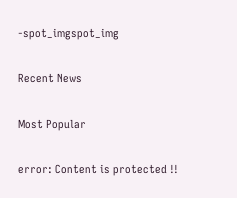-spot_imgspot_img

Recent News

Most Popular

error: Content is protected !!